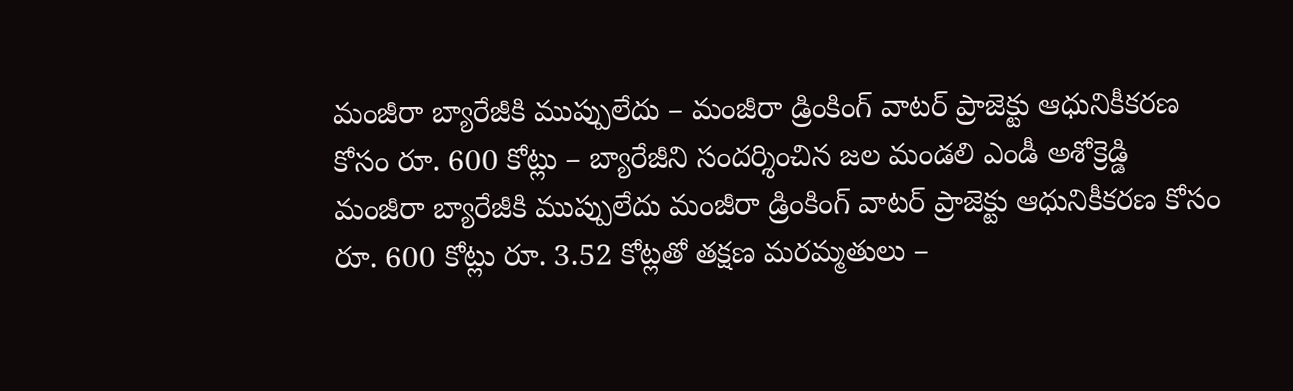మంజీరా బ్యారేజీకి ముప్పులేదు – మంజీరా డ్రింకింగ్ వాటర్ ప్రాజెక్టు ఆధునికీకరణ కోసం రూ. 600 కోట్లు – బ్యారేజీని సందర్శించిన జల మండలి ఎండీ అశోక్రెడ్డి
మంజీరా బ్యారేజీకి ముప్పులేదు మంజీరా డ్రింకింగ్ వాటర్ ప్రాజెక్టు ఆధునికీకరణ కోసం రూ. 600 కోట్లు రూ. 3.52 కోట్లతో తక్షణ మరమ్మతులు –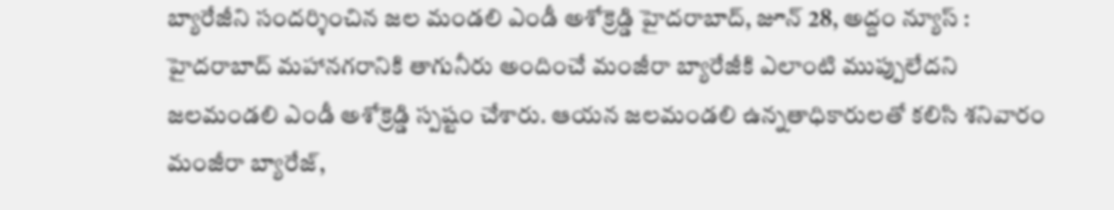బ్యారేజీని సందర్శించిన జల మండలి ఎండీ అశోక్రెడ్డి హైదరాబాద్, జూన్ 28, అద్దం న్యూస్ : హైదరాబాద్ మహానగరానికి తాగునీరు అందించే మంజీరా బ్యారేజీకి ఎలాంటి ముప్పులేదని జలమండలి ఎండీ అశోక్రెడ్డి స్పష్టం చేశారు. ఆయన జలమండలి ఉన్నతాధికారులతో కలిసి శనివారం మంజీరా బ్యారేజ్,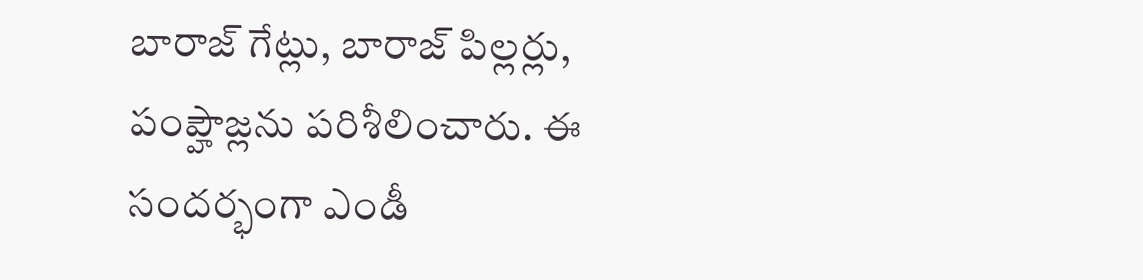బారాజ్ గేట్లు, బారాజ్ పిల్లర్లు, పంప్హౌజ్లను పరిశీలించారు. ఈ సందర్భంగా ఎండీ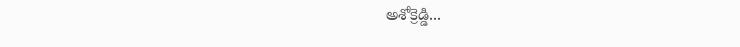అశోక్రెడ్డి...